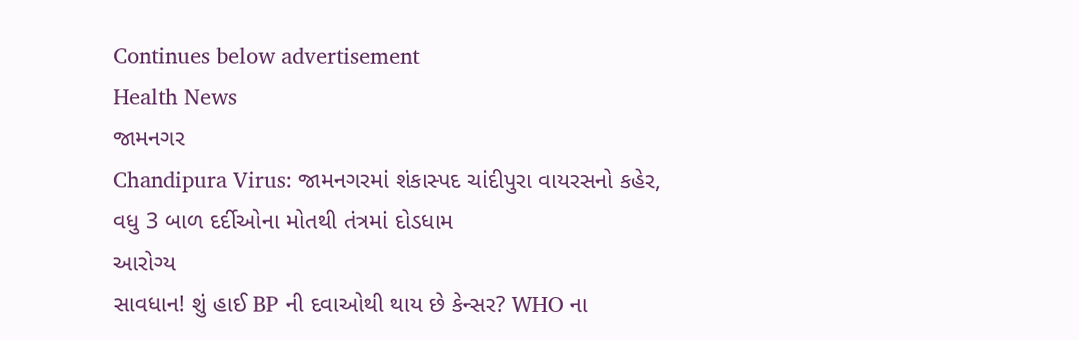Continues below advertisement
Health News
જામનગર
Chandipura Virus: જામનગરમાં શંકાસ્પદ ચાંદીપુરા વાયરસનો કહેર, વધુ 3 બાળ દર્દીઓના મોતથી તંત્રમાં દોડધામ
આરોગ્ય
સાવધાન! શું હાઈ BP ની દવાઓથી થાય છે કેન્સર? WHO ના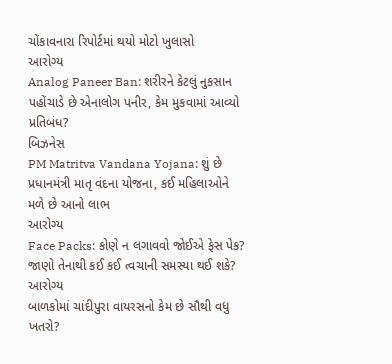ચોંકાવનારા રિપોર્ટમાં થયો મોટો ખુલાસો
આરોગ્ય
Analog Paneer Ban: શરીરને કેટલું નુકસાન પહોંચાડે છે એનાલોગ પનીર, કેમ મુકવામાં આવ્યો પ્રતિબંધ?
બિઝનેસ
PM Matritva Vandana Yojana: શું છે પ્રધાનમંત્રી માતૃ વંદના યોજના, કઈ મહિલાઓને મળે છે આનો લાભ
આરોગ્ય
Face Packs: કોણે ન લગાવવો જોઈએ ફેસ પેક? જાણો તેનાથી કઈ કઈ ત્વચાની સમસ્યા થઈ શકે?
આરોગ્ય
બાળકોમાં ચાંદીપુરા વાયરસનો કેમ છે સૌથી વધુ ખતરો?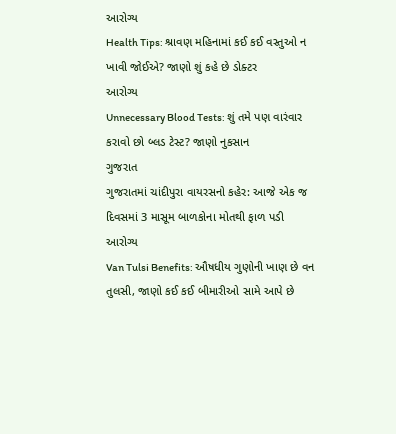આરોગ્ય
Health Tips: શ્રાવણ મહિનામાં કઈ કઈ વસ્તુઓ ન ખાવી જોઈએ? જાણો શું કહે છે ડોક્ટર
આરોગ્ય
Unnecessary Blood Tests: શું તમે પણ વારંવાર કરાવો છો બ્લડ ટેસ્ટ? જાણો નુકસાન
ગુજરાત
ગુજરાતમાં ચાંદીપુરા વાયરસનો કહેર: આજે એક જ દિવસમાં 3 માસૂમ બાળકોના મોતથી ફાળ પડી
આરોગ્ય
Van Tulsi Benefits: ઔષધીય ગુણોની ખાણ છે વન તુલસી, જાણો કઈ કઈ બીમારીઓ સામે આપે છે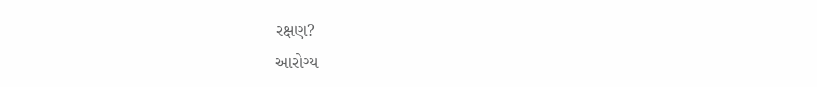રક્ષણ?
આરોગ્ય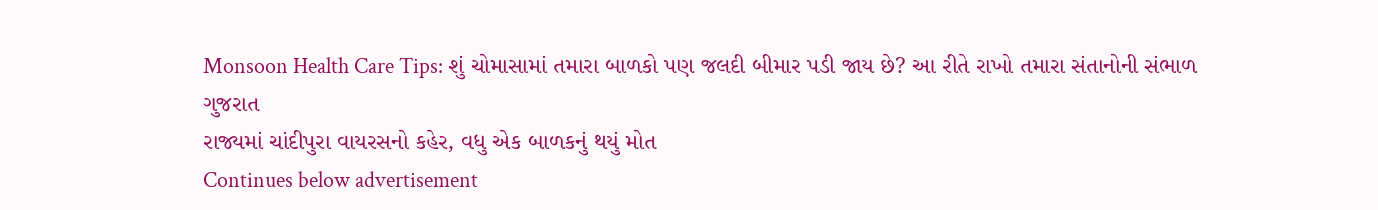Monsoon Health Care Tips: શું ચોમાસામાં તમારા બાળકો પણ જલદી બીમાર પડી જાય છે? આ રીતે રાખો તમારા સંતાનોની સંભાળ
ગુજરાત
રાજ્યમાં ચાંદીપુરા વાયરસનો કહેર, વધુ એક બાળકનું થયું મોત
Continues below advertisement